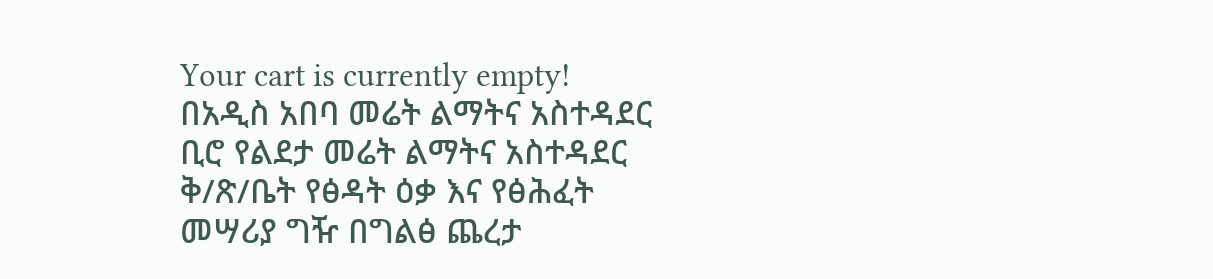Your cart is currently empty!
በአዲስ አበባ መሬት ልማትና አስተዳደር ቢሮ የልደታ መሬት ልማትና አስተዳደር ቅ/ጽ/ቤት የፅዳት ዕቃ እና የፅሕፈት መሣሪያ ግዥ በግልፅ ጨረታ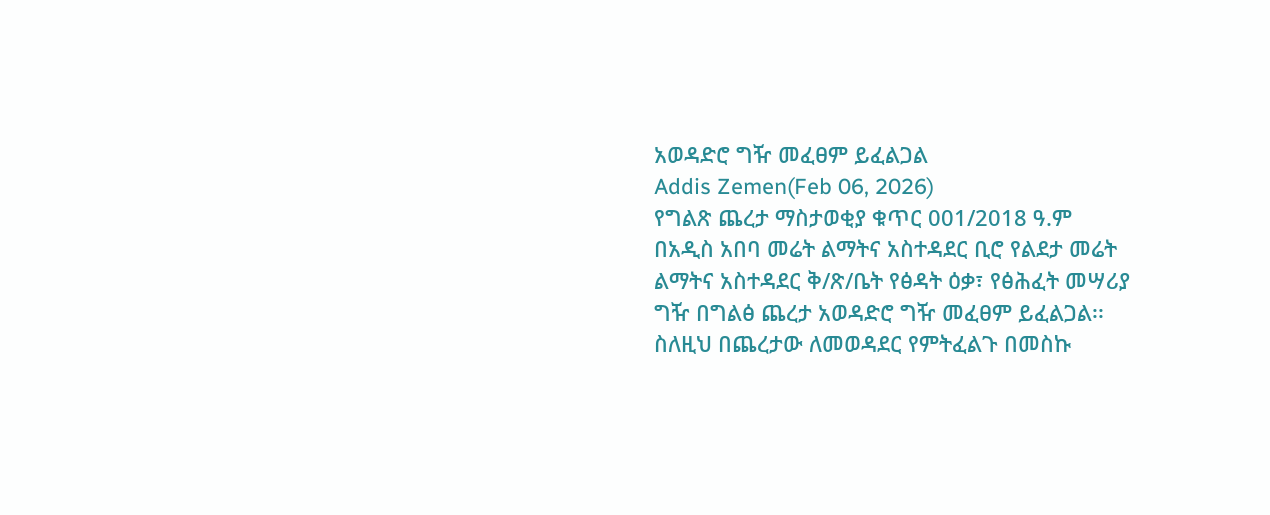አወዳድሮ ግዥ መፈፀም ይፈልጋል
Addis Zemen(Feb 06, 2026)
የግልጽ ጨረታ ማስታወቂያ ቁጥር 001/2018 ዓ.ም
በአዲስ አበባ መሬት ልማትና አስተዳደር ቢሮ የልደታ መሬት ልማትና አስተዳደር ቅ/ጽ/ቤት የፅዳት ዕቃ፣ የፅሕፈት መሣሪያ ግዥ በግልፅ ጨረታ አወዳድሮ ግዥ መፈፀም ይፈልጋል፡፡
ስለዚህ በጨረታው ለመወዳደር የምትፈልጉ በመስኩ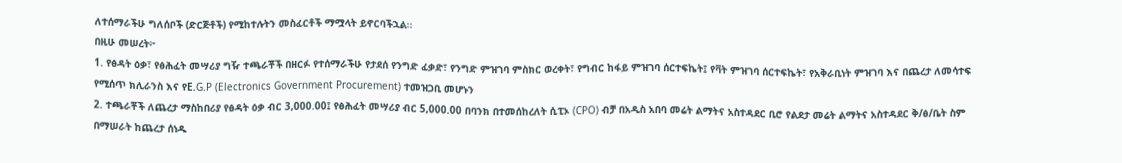ለተሰማራችሁ ግለሰቦች (ድርጅቶች) የሚከተሉትን መስፈርቶች ማሟላት ይኖርባችኋል፡፡
በዚሁ መሠረት፦
1. የፅዳት ዕቃ፣ የፅሕፈት መሣሪያ ግዥ ተጫራቾች በዘርፉ የተሰማራችሁ የታደሰ የንግድ ፈቃድ፣ የንግድ ምዝገባ ምስክር ወረቀት፣ የግብር ከፋይ ምዝገባ ሰርተፍኬት፤ የቫት ምዝገባ ሰርተፍኬት፣ የአቅራቢነት ምዝገባ እና በጨረታ ለመሳተፍ የሚሰጥ ክሊራንስ እና የE.G.P (Electronics Government Procurement) ተመዝጋቢ መሆኑን
2. ተጫራቾች ለጨረታ ማስከበሪያ የፅዳት ዕቃ ብር 3,000.00፤ የፅሕፈት መሣሪያ ብር 5,000.00 በባንክ በተመሰከረለት ሲፒኦ (CPO) ብቻ በአዲስ አበባ መሬት ልማትና አስተዳደር ቢሮ የልደታ መሬት ልማትና አስተዳደር ቅ/ፅ/ቤት ስም በማሠራት ከጨረታ ሰነዱ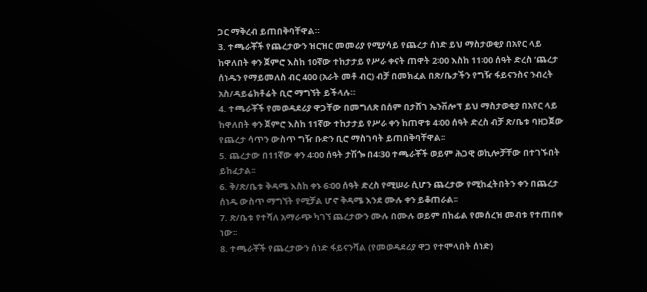ጋር ማቅረብ ይጠበቅባቸዋል።
3. ተጫራቾች የጨረታውን ዝርዝር መመሪያ የሚያሳይ የጨረታ ሰነድ ይህ ማስታወቂያ በአየር ላይ ከዋለበት ቀን ጀምሮ እስከ 10ኛው ተከታታይ የሥራ ቀናት ጠዋት 2፡00 እስከ 11፡00 ሰዓት ድረስ ‘ጨረታ ሰነዱን የማይመለስ ብር 400 (አራት መቶ ብር) ብቻ በመክፈል በጽ/ቤታችን የግዥ ፋይናንስና ንብረት አስ/ዳይሬክቶሬት ቢሮ ማግኘት ይችላሉ።
4. ተጫራቾች የመወዳደሪያ ዋጋቸው በመግለጽ በሰም በታሸገ ኤንቨሎፕ ይህ ማስታወቂያ በአየር ላይ ከዋለበት ቀን ጀምሮ እስከ 11ኛው ተከታታይ የሥራ ቀን ከጠዋቱ 4፡00 ሰዓት ድረስ ብቻ ጽ/ቤቱ ባዘጋጀው የጨረታ ሳጥን ውስጥ ግዥ ቡድን ቢሮ ማስገባት ይጠበቅባቸዋል፡፡
5. ጨረታው በ11ኛው ቀን 4፡00 ሰዓት ታሽጐ በ4፡30 ተጫራቾች ወይም ሕጋዊ ወኪሎቻቸው በተገኙበት ይከፈታል፡፡
6. ቅ/ጽ/ቤቱ ቅዳሜ እስከ ቀኑ 6፡00 ሰዓት ድረስ የሚሠራ ሲሆን ጨረታው የሚከፈትበትን ቀን በጨረታ ሰነዱ ውስጥ ማግኘት የሚቻል ሆኖ ቅዳሜ እንደ ሙሉ ቀን ይቆጠራል፡፡
7. ጽ/ቤቱ የተሻለ አማራጭ ካገኘ ጨረታውን ሙሉ በሙሉ ወይም በከፊል የመሰረዝ መብቱ የተጠበቀ ነው፡፡
8. ተጫራቾች የጨረታውን ሰነድ ፋይናንሻል (የመወዳደሪያ ዋጋ የተሞላበት ሰነድ)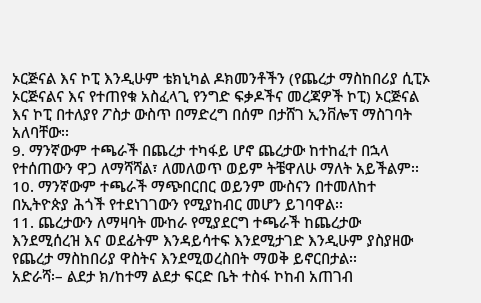ኦርጅናል እና ኮፒ እንዲሁም ቴክኒካል ዶክመንቶችን (የጨረታ ማስከበሪያ ሲፒኦ ኦርጅናልና እና የተጠየቁ አስፈላጊ የንግድ ፍቃዶችና መረጃዎች ኮፒ) ኦርጅናል እና ኮፒ በተለያየ ፖስታ ውስጥ በማድረግ በሰም በታሸገ ኢንቨሎፕ ማስገባት አለባቸው፡፡
9. ማንኛውም ተጫራች በጨረታ ተካፋይ ሆኖ ጨረታው ከተከፈተ በኋላ የተሰጠውን ዋጋ ለማሻሻል፣ ለመለወጥ ወይም ትቼዋለሁ ማለት አይችልም፡፡
10. ማንኛውም ተጫራች ማጭበርበር ወይንም ሙስናን በተመለከተ በኢትዮጵያ ሕጎች የተደነገገውን የሚያከብር መሆን ይገባዋል፡፡
11. ጨረታውን ለማዛባት ሙከራ የሚያደርግ ተጫራች ከጨረታው እንደሚሰረዝ እና ወደፊትም እንዳይሳተፍ እንደሚታገድ እንዲሁም ያስያዘው የጨረታ ማስከበሪያ ዋስትና እንደሚወረስበት ማወቅ ይኖርበታል፡፡
አድራሻ፡– ልደታ ክ/ከተማ ልደታ ፍርድ ቤት ተስፋ ኮከብ አጠገብ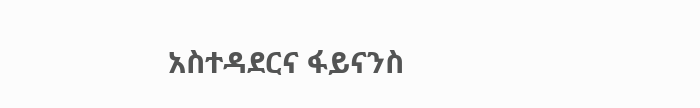አስተዳደርና ፋይናንስ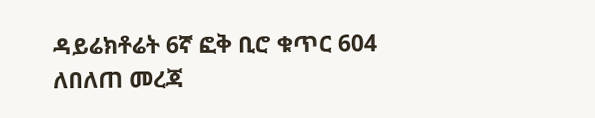ዳይሬክቶሬት 6ኛ ፎቅ ቢሮ ቁጥር 604
ለበለጠ መረጃ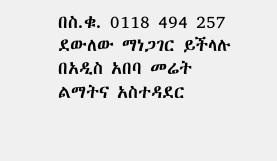በስ.ቁ. 0118 494 257 ደውለው ማነጋገር ይችላሉ
በአዲስ አበባ መሬት ልማትና አስተዳደር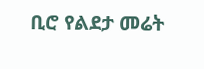ቢሮ የልደታ መሬት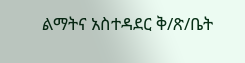ልማትና አስተዳደር ቅ/ጽ/ቤት